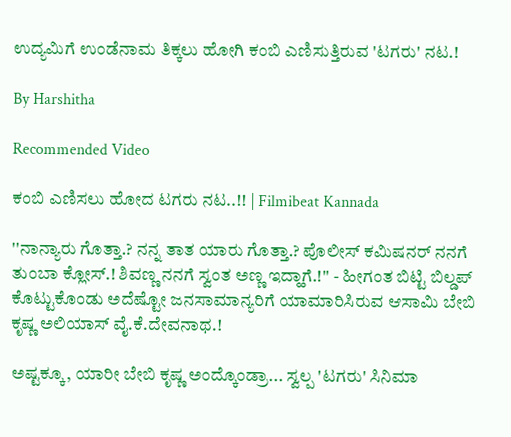ಉದ್ಯಮಿಗೆ ಉಂಡೆನಾಮ ತಿಕ್ಕಲು ಹೋಗಿ ಕಂಬಿ ಎಣಿಸುತ್ತಿರುವ 'ಟಗರು' ನಟ.!

By Harshitha

Recommended Video

ಕಂಬಿ ಎಣಿಸಲು ಹೋದ ಟಗರು ನಟ..!! | Filmibeat Kannada

''ನಾನ್ಯಾರು ಗೊತ್ತಾ.? ನನ್ನ ತಾತ ಯಾರು ಗೊತ್ತಾ.? ಪೊಲೀಸ್ ಕಮಿಷನರ್ ನನಗೆ ತುಂಬಾ ಕ್ಲೋಸ್.! ಶಿವಣ್ಣ ನನಗೆ ಸ್ವಂತ ಅಣ್ಣ ಇದ್ಹಾಗೆ.!'' - ಹೀಗಂತ ಬಿಟ್ಟಿ ಬಿಲ್ಡಪ್ ಕೊಟ್ಟುಕೊಂಡು ಅದೆಷ್ಟೋ ಜನಸಾಮಾನ್ಯರಿಗೆ ಯಾಮಾರಿಸಿರುವ ಆಸಾಮಿ ಬೇಬಿ ಕೃಷ್ಣ ಅಲಿಯಾಸ್ ವೈ.ಕೆ.ದೇವನಾಥ.!

ಅಷ್ಟಕ್ಕೂ, ಯಾರೀ ಬೇಬಿ ಕೃಷ್ಣ ಅಂದ್ಕೊಂಡ್ರಾ... ಸ್ವಲ್ಪ 'ಟಗರು' ಸಿನಿಮಾ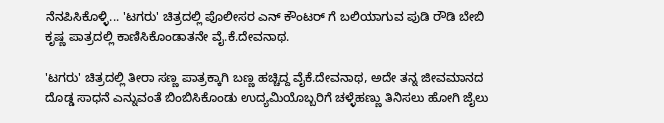ನೆನಪಿಸಿಕೊಳ್ಳಿ... 'ಟಗರು' ಚಿತ್ರದಲ್ಲಿ ಪೊಲೀಸರ ಎನ್ ಕೌಂಟರ್ ಗೆ ಬಲಿಯಾಗುವ ಪುಡಿ ರೌಡಿ ಬೇಬಿ ಕೃಷ್ಣ ಪಾತ್ರದಲ್ಲಿ ಕಾಣಿಸಿಕೊಂಡಾತನೇ ವೈ.ಕೆ.ದೇವನಾಥ.

'ಟಗರು' ಚಿತ್ರದಲ್ಲಿ ತೀರಾ ಸಣ್ಣ ಪಾತ್ರಕ್ಕಾಗಿ ಬಣ್ಣ ಹಚ್ಚಿದ್ದ ವೈಕೆ.ದೇವನಾಥ, ಅದೇ ತನ್ನ ಜೀವಮಾನದ ದೊಡ್ಡ ಸಾಧನೆ ಎನ್ನುವಂತೆ ಬಿಂಬಿಸಿಕೊಂಡು ಉದ್ಯಮಿಯೊಬ್ಬರಿಗೆ ಚಳ್ಳೆಹಣ್ಣು ತಿನಿಸಲು ಹೋಗಿ ಜೈಲು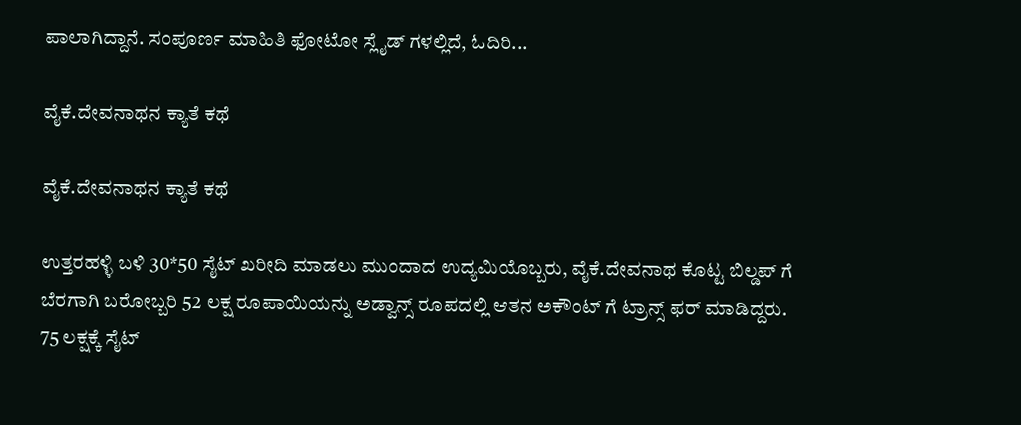ಪಾಲಾಗಿದ್ದಾನೆ. ಸಂಪೂರ್ಣ ಮಾಹಿತಿ ಫೋಟೋ ಸ್ಲೈಡ್ ಗಳಲ್ಲಿದೆ, ಓದಿರಿ...

ವೈಕೆ.ದೇವನಾಥನ ಕ್ಯಾತೆ ಕಥೆ

ವೈಕೆ.ದೇವನಾಥನ ಕ್ಯಾತೆ ಕಥೆ

ಉತ್ತರಹಳ್ಳಿ ಬಳಿ 30*50 ಸೈಟ್ ಖರೀದಿ ಮಾಡಲು ಮುಂದಾದ ಉದ್ಯಮಿಯೊಬ್ಬರು, ವೈಕೆ.ದೇವನಾಥ ಕೊಟ್ಟ ಬಿಲ್ಡಪ್ ಗೆ ಬೆರಗಾಗಿ ಬರೋಬ್ಬರಿ 52 ಲಕ್ಷ ರೂಪಾಯಿಯನ್ನು ಅಡ್ವಾನ್ಸ್ ರೂಪದಲ್ಲಿ ಆತನ ಅಕೌಂಟ್ ಗೆ ಟ್ರಾನ್ಸ್ ಫರ್ ಮಾಡಿದ್ದರು. 75 ಲಕ್ಷಕ್ಕೆ ಸೈಟ್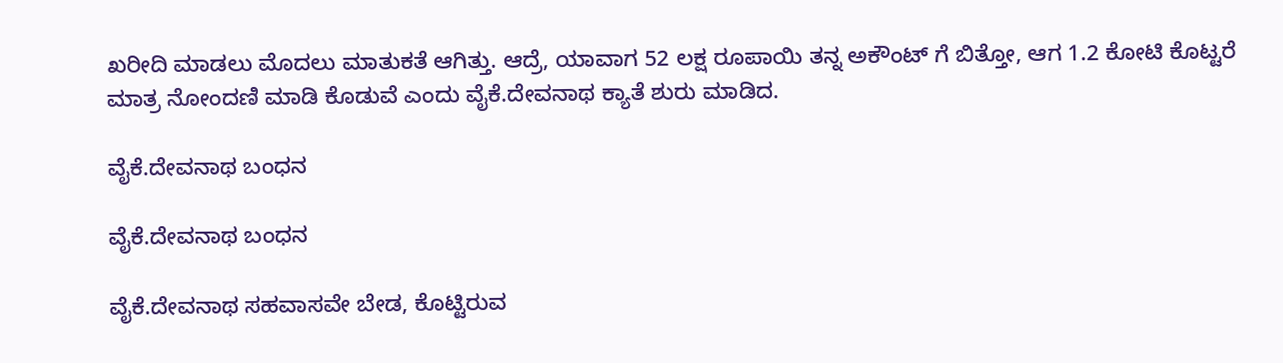ಖರೀದಿ ಮಾಡಲು ಮೊದಲು ಮಾತುಕತೆ ಆಗಿತ್ತು. ಆದ್ರೆ, ಯಾವಾಗ 52 ಲಕ್ಷ ರೂಪಾಯಿ ತನ್ನ ಅಕೌಂಟ್ ಗೆ ಬಿತ್ತೋ, ಆಗ 1.2 ಕೋಟಿ ಕೊಟ್ಟರೆ ಮಾತ್ರ ನೋಂದಣಿ ಮಾಡಿ ಕೊಡುವೆ ಎಂದು ವೈಕೆ.ದೇವನಾಥ ಕ್ಯಾತೆ ಶುರು ಮಾಡಿದ.

ವೈಕೆ.ದೇವನಾಥ ಬಂಧನ

ವೈಕೆ.ದೇವನಾಥ ಬಂಧನ

ವೈಕೆ.ದೇವನಾಥ ಸಹವಾಸವೇ ಬೇಡ, ಕೊಟ್ಟಿರುವ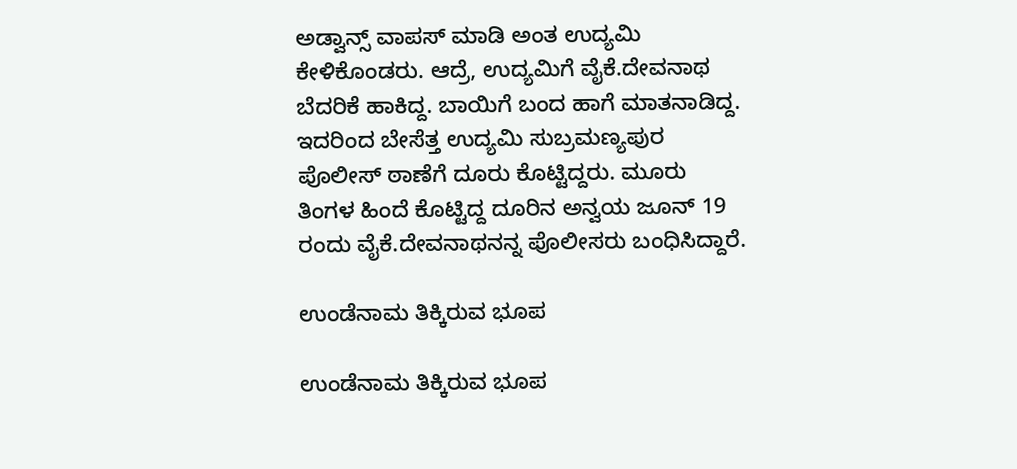ಅಡ್ವಾನ್ಸ್ ವಾಪಸ್ ಮಾಡಿ ಅಂತ ಉದ್ಯಮಿ ಕೇಳಿಕೊಂಡರು. ಆದ್ರೆ, ಉದ್ಯಮಿಗೆ ವೈಕೆ.ದೇವನಾಥ ಬೆದರಿಕೆ ಹಾಕಿದ್ದ. ಬಾಯಿಗೆ ಬಂದ ಹಾಗೆ ಮಾತನಾಡಿದ್ದ. ಇದರಿಂದ ಬೇಸೆತ್ತ ಉದ್ಯಮಿ ಸುಬ್ರಮಣ್ಯಪುರ ಪೊಲೀಸ್ ಠಾಣೆಗೆ ದೂರು ಕೊಟ್ಟಿದ್ದರು. ಮೂರು ತಿಂಗಳ ಹಿಂದೆ ಕೊಟ್ಟಿದ್ದ ದೂರಿನ ಅನ್ವಯ ಜೂನ್ 19 ರಂದು ವೈಕೆ.ದೇವನಾಥನನ್ನ ಪೊಲೀಸರು ಬಂಧಿಸಿದ್ದಾರೆ.

ಉಂಡೆನಾಮ ತಿಕ್ಕಿರುವ ಭೂಪ

ಉಂಡೆನಾಮ ತಿಕ್ಕಿರುವ ಭೂಪ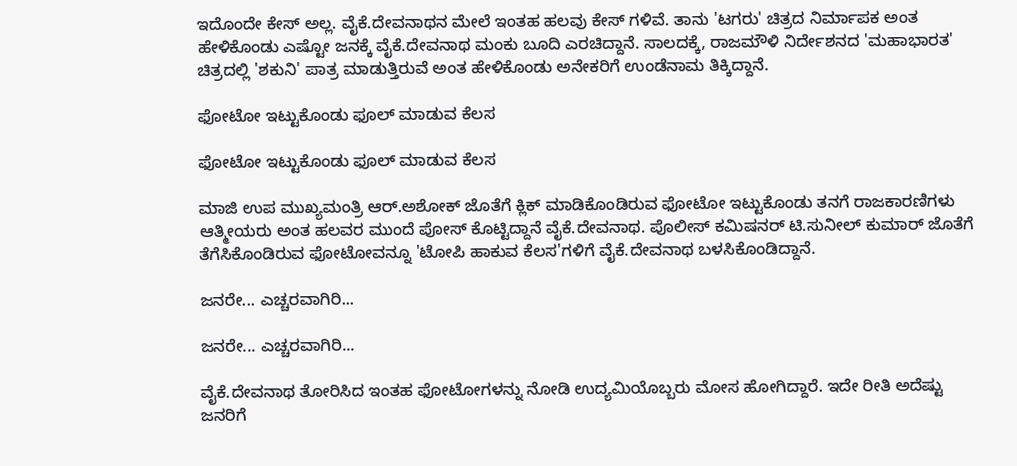ಇದೊಂದೇ ಕೇಸ್ ಅಲ್ಲ. ವೈಕೆ.ದೇವನಾಥನ ಮೇಲೆ ಇಂತಹ ಹಲವು ಕೇಸ್ ಗಳಿವೆ. ತಾನು 'ಟಗರು' ಚಿತ್ರದ ನಿರ್ಮಾಪಕ ಅಂತ ಹೇಳಿಕೊಂಡು ಎಷ್ಟೋ ಜನಕ್ಕೆ ವೈಕೆ.ದೇವನಾಥ ಮಂಕು ಬೂದಿ ಎರಚಿದ್ದಾನೆ. ಸಾಲದಕ್ಕೆ, ರಾಜಮೌಳಿ ನಿರ್ದೇಶನದ 'ಮಹಾಭಾರತ' ಚಿತ್ರದಲ್ಲಿ 'ಶಕುನಿ' ಪಾತ್ರ ಮಾಡುತ್ತಿರುವೆ ಅಂತ ಹೇಳಿಕೊಂಡು ಅನೇಕರಿಗೆ ಉಂಡೆನಾಮ ತಿಕ್ಕಿದ್ದಾನೆ.

ಫೋಟೋ ಇಟ್ಟುಕೊಂಡು ಫೂಲ್ ಮಾಡುವ ಕೆಲಸ

ಫೋಟೋ ಇಟ್ಟುಕೊಂಡು ಫೂಲ್ ಮಾಡುವ ಕೆಲಸ

ಮಾಜಿ ಉಪ ಮುಖ್ಯಮಂತ್ರಿ ಆರ್.ಅಶೋಕ್ ಜೊತೆಗೆ ಕ್ಲಿಕ್ ಮಾಡಿಕೊಂಡಿರುವ ಫೋಟೋ ಇಟ್ಟುಕೊಂಡು ತನಗೆ ರಾಜಕಾರಣಿಗಳು ಆತ್ಮೀಯರು ಅಂತ ಹಲವರ ಮುಂದೆ ಪೋಸ್ ಕೊಟ್ಟಿದ್ದಾನೆ ವೈಕೆ.ದೇವನಾಥ. ಪೊಲೀಸ್ ಕಮಿಷನರ್ ಟಿ.ಸುನೀಲ್ ಕುಮಾರ್ ಜೊತೆಗೆ ತೆಗೆಸಿಕೊಂಡಿರುವ ಫೋಟೋವನ್ನೂ 'ಟೋಪಿ ಹಾಕುವ ಕೆಲಸ'ಗಳಿಗೆ ವೈಕೆ.ದೇವನಾಥ ಬಳಸಿಕೊಂಡಿದ್ದಾನೆ.

ಜನರೇ... ಎಚ್ಚರವಾಗಿರಿ...

ಜನರೇ... ಎಚ್ಚರವಾಗಿರಿ...

ವೈಕೆ.ದೇವನಾಥ ತೋರಿಸಿದ ಇಂತಹ ಫೋಟೋಗಳನ್ನು ನೋಡಿ ಉದ್ಯಮಿಯೊಬ್ಬರು ಮೋಸ ಹೋಗಿದ್ದಾರೆ. ಇದೇ ರೀತಿ ಅದೆಷ್ಟು ಜನರಿಗೆ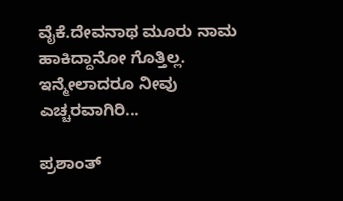ವೈಕೆ.ದೇವನಾಥ ಮೂರು ನಾಮ ಹಾಕಿದ್ದಾನೋ ಗೊತ್ತಿಲ್ಲ. ಇನ್ಮೇಲಾದರೂ ನೀವು ಎಚ್ಚರವಾಗಿರಿ...

ಪ್ರಶಾಂತ್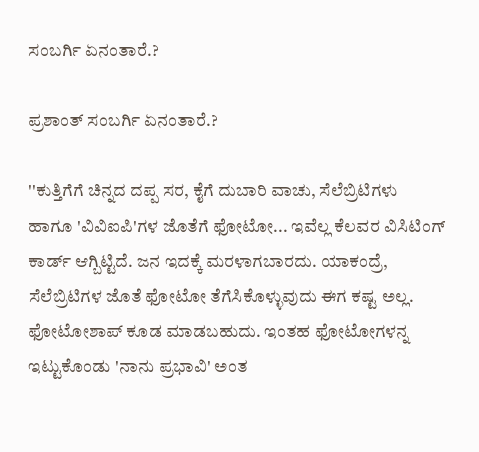ಸಂಬರ್ಗಿ ಏನಂತಾರೆ.?

ಪ್ರಶಾಂತ್ ಸಂಬರ್ಗಿ ಏನಂತಾರೆ.?

''ಕುತ್ತಿಗೆಗೆ ಚಿನ್ನದ ದಪ್ಪ ಸರ, ಕೈಗೆ ದುಬಾರಿ ವಾಚು, ಸೆಲೆಬ್ರಿಟಿಗಳು ಹಾಗೂ 'ವಿವಿಐಪಿ'ಗಳ ಜೊತೆಗೆ ಫೋಟೋ... ಇವೆಲ್ಲ ಕೆಲವರ ವಿಸಿಟಿಂಗ್ ಕಾರ್ಡ್ ಆಗ್ಬಿಟ್ಟಿದೆ. ಜನ ಇದಕ್ಕೆ ಮರಳಾಗಬಾರದು. ಯಾಕಂದ್ರೆ, ಸೆಲೆಬ್ರಿಟಿಗಳ ಜೊತೆ ಫೋಟೋ ತೆಗೆಸಿಕೊಳ್ಳುವುದು ಈಗ ಕಷ್ಟ ಅಲ್ಲ. ಫೋಟೋಶಾಪ್ ಕೂಡ ಮಾಡಬಹುದು. ಇಂತಹ ಫೋಟೋಗಳನ್ನ ಇಟ್ಟುಕೊಂಡು 'ನಾನು ಪ್ರಭಾವಿ' ಅಂತ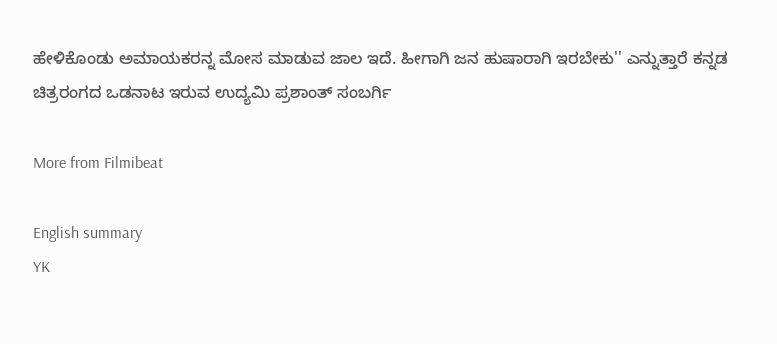ಹೇಳಿಕೊಂಡು ಅಮಾಯಕರನ್ನ ಮೋಸ ಮಾಡುವ ಜಾಲ ಇದೆ. ಹೀಗಾಗಿ ಜನ ಹುಷಾರಾಗಿ ಇರಬೇಕು'' ಎನ್ನುತ್ತಾರೆ ಕನ್ನಡ ಚಿತ್ರರಂಗದ ಒಡನಾಟ ಇರುವ ಉದ್ಯಮಿ ಪ್ರಶಾಂತ್ ಸಂಬರ್ಗಿ

More from Filmibeat

English summary
YK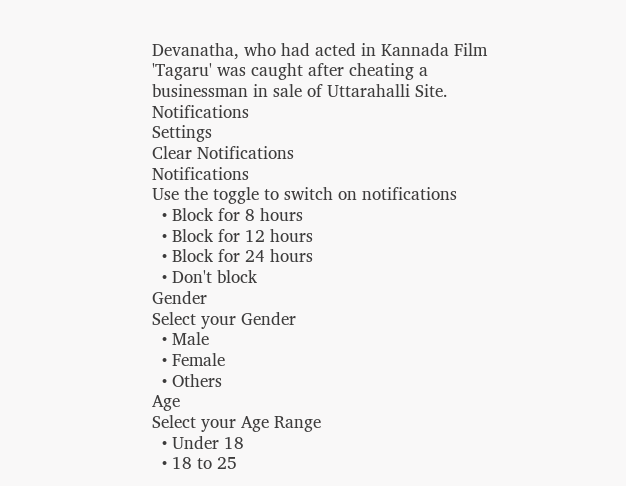Devanatha, who had acted in Kannada Film 'Tagaru' was caught after cheating a businessman in sale of Uttarahalli Site.
Notifications
Settings
Clear Notifications
Notifications
Use the toggle to switch on notifications
  • Block for 8 hours
  • Block for 12 hours
  • Block for 24 hours
  • Don't block
Gender
Select your Gender
  • Male
  • Female
  • Others
Age
Select your Age Range
  • Under 18
  • 18 to 25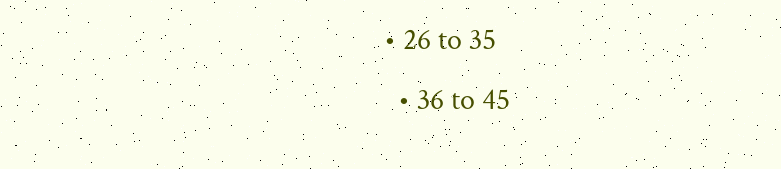• 26 to 35
  • 36 to 45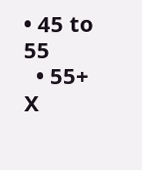• 45 to 55
  • 55+
X